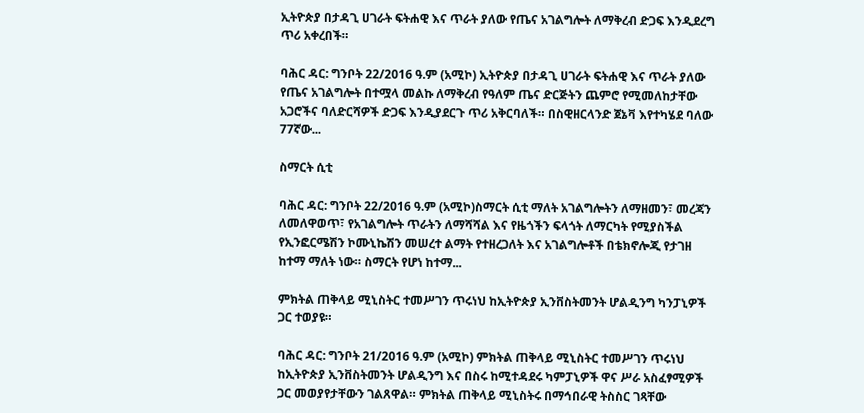ኢትዮጵያ በታዳጊ ሀገራት ፍትሐዊ እና ጥራት ያለው የጤና አገልግሎት ለማቅረብ ድጋፍ እንዲደረግ ጥሪ አቀረበች።

ባሕር ዳር: ግንቦት 22/2016 ዓ.ም (አሚኮ) ኢትዮጵያ በታዳጊ ሀገራት ፍትሐዊ እና ጥራት ያለው የጤና አገልግሎት በተሟላ መልኩ ለማቅረብ የዓለም ጤና ድርጅትን ጨምሮ የሚመለከታቸው አጋሮችና ባለድርሻዎች ድጋፍ እንዲያደርጉ ጥሪ አቅርባለች። በስዊዘርላንድ ጀኔቫ እየተካሄደ ባለው 77ኛው...

ስማርት ሲቲ

ባሕር ዳር: ግንቦት 22/2016 ዓ.ም (አሚኮ)ስማርት ሲቲ ማለት አገልግሎትን ለማዘመን፣ መረጃን ለመለዋወጥ፣ የአገልግሎት ጥራትን ለማሻሻል እና የዜጎችን ፍላጎት ለማርካት የሚያስችል የኢንፎርሜሽን ኮሙኒኬሽን መሠረተ ልማት የተዘረጋለት እና አገልግሎቶች በቴክኖሎጂ የታገዘ ከተማ ማለት ነው። ስማርት የሆነ ከተማ...

ምክትል ጠቅላይ ሚኒስትር ተመሥገን ጥሩነህ ከኢትዮጵያ ኢንቨስትመንት ሆልዲንግ ካንፓኒዎች ጋር ተወያዩ።

ባሕር ዳር: ግንቦት 21/2016 ዓ.ም (አሚኮ) ምክትል ጠቅላይ ሚኒስትር ተመሥገን ጥሩነህ ከኢትዮጵያ ኢንቨስትመንት ሆልዲንግ እና በስሩ ከሚተዳደሩ ካምፓኒዎች ዋና ሥራ አስፈፃሚዎች ጋር መወያየታቸውን ገልጸዋል። ምክትል ጠቅላይ ሚኒስትሩ በማኅበራዊ ትስስር ገጻቸው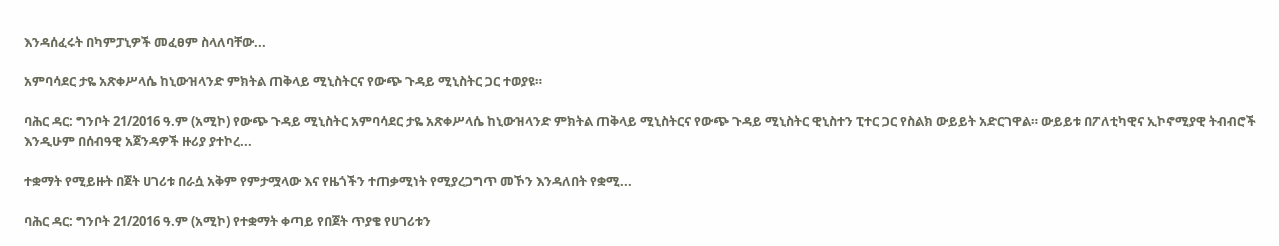እንዳሰፈሩት በካምፓኒዎች መፈፀም ስላለባቸው...

አምባሳደር ታዬ አጽቀሥላሴ ከኒውዝላንድ ምክትል ጠቅላይ ሚኒስትርና የውጭ ጉዳይ ሚኒስትር ጋር ተወያዩ።

ባሕር ዳር: ግንቦት 21/2016 ዓ.ም (አሚኮ) የውጭ ጉዳይ ሚኒስትር አምባሳደር ታዬ አጽቀሥላሴ ከኒውዝላንድ ምክትል ጠቅላይ ሚኒስትርና የውጭ ጉዳይ ሚኒስትር ዊኒስተን ፒተር ጋር የስልክ ውይይት አድርገዋል። ውይይቱ በፖለቲካዊና ኢኮኖሚያዊ ትብብሮች እንዲሁም በሰብዓዊ አጀንዳዎች ዙሪያ ያተኮረ...

ተቋማት የሚይዙት በጀት ሀገሪቱ በራሷ አቅም የምታሟላው እና የዜጎችን ተጠቃሚነት የሚያረጋግጥ መኾን እንዳለበት የቋሚ...

ባሕር ዳር: ግንቦት 21/2016 ዓ.ም (አሚኮ) የተቋማት ቀጣይ የበጀት ጥያቄ የሀገሪቱን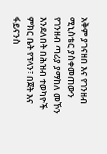አቅም ያገናዘበ እና የገንዘብ ሚኒስቴር ያስቀመጠውን የገንዘብ ጣሪያ ያማከለ መኾን እንደለበት በሕዝብ ተወካዮች ምክር ቤት የፕላን፣ በጀት እና ፋይናንስ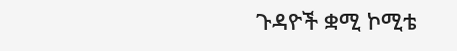ጉዳዮች ቋሚ ኮሚቴ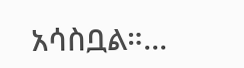አሳስቧል።...